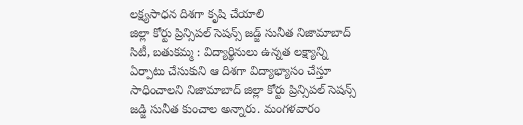లక్ష్యసాధన దిశగా కృషి చేయాలి
జిల్లా కోర్టు ప్రిన్సిపల్ సెషన్స్ జడ్జ్ సునీత నిజామాబాద్ సిటీ, బతుకమ్మ : విద్యార్థినులు ఉన్నత లక్ష్యాన్ని ఏర్పాటు చేసుకుని ఆ దిశగా విద్యాభ్యాసం చేస్తూ సాధించాలని నిజామాబాద్ జిల్లా కోర్టు ప్రిన్సిపల్ సెషన్స్ జడ్జి సునీత కుంచాల అన్నారు. మంగళవారం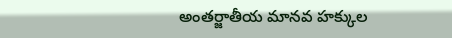అంతర్జాతీయ మానవ హక్కుల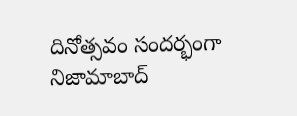దినోత్సవం సందర్భంగా నిజామాబాద్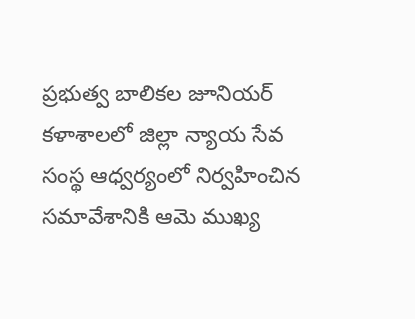ప్రభుత్వ బాలికల జూనియర్ కళాశాలలో జిల్లా న్యాయ సేవ సంస్థ ఆధ్వర్యంలో నిర్వహించిన సమావేశానికి ఆమె ముఖ్య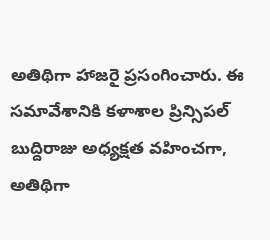అతిథిగా హాజరై ప్రసంగించారు. ఈ సమావేశానికి కళాశాల ప్రిన్సిపల్ బుద్దిరాజు అధ్యక్షత వహించగా, అతిథిగా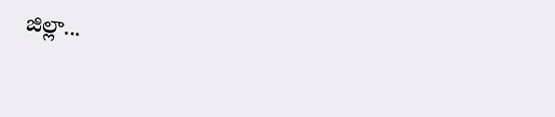జిల్లా...